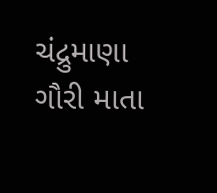ચંદ્રુમાણા ગૌરી માતા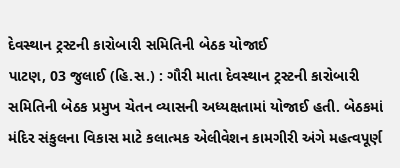દેવસ્થાન ટ્રસ્ટની કારોબારી સમિતિની બેઠક યોજાઈ
પાટણ, 03 જુલાઈ (હિ.સ.) : ગૌરી માતા દેવસ્થાન ટ્રસ્ટની કારોબારી સમિતિની બેઠક પ્રમુખ ચેતન વ્યાસની અધ્યક્ષતામાં યોજાઈ હતી. બેઠકમાં મંદિર સંકુલના વિકાસ માટે કલાત્મક એલીવેશન કામગીરી અંગે મહત્વપૂર્ણ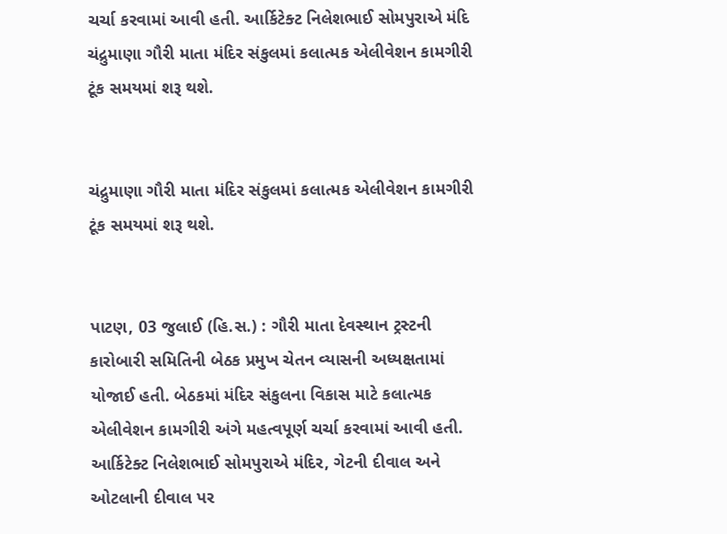ચર્ચા કરવામાં આવી હતી. આર્કિટેક્ટ નિલેશભાઈ સોમપુરાએ મંદિ
ચંદ્રુમાણા ગૌરી માતા મંદિર સંકુલમાં કલાત્મક એલીવેશન કામગીરી ટૂંક સમયમાં શરૂ થશે.


ચંદ્રુમાણા ગૌરી માતા મંદિર સંકુલમાં કલાત્મક એલીવેશન કામગીરી ટૂંક સમયમાં શરૂ થશે.


પાટણ, 03 જુલાઈ (હિ.સ.) : ગૌરી માતા દેવસ્થાન ટ્રસ્ટની કારોબારી સમિતિની બેઠક પ્રમુખ ચેતન વ્યાસની અધ્યક્ષતામાં યોજાઈ હતી. બેઠકમાં મંદિર સંકુલના વિકાસ માટે કલાત્મક એલીવેશન કામગીરી અંગે મહત્વપૂર્ણ ચર્ચા કરવામાં આવી હતી. આર્કિટેક્ટ નિલેશભાઈ સોમપુરાએ મંદિર, ગેટની દીવાલ અને ઓટલાની દીવાલ પર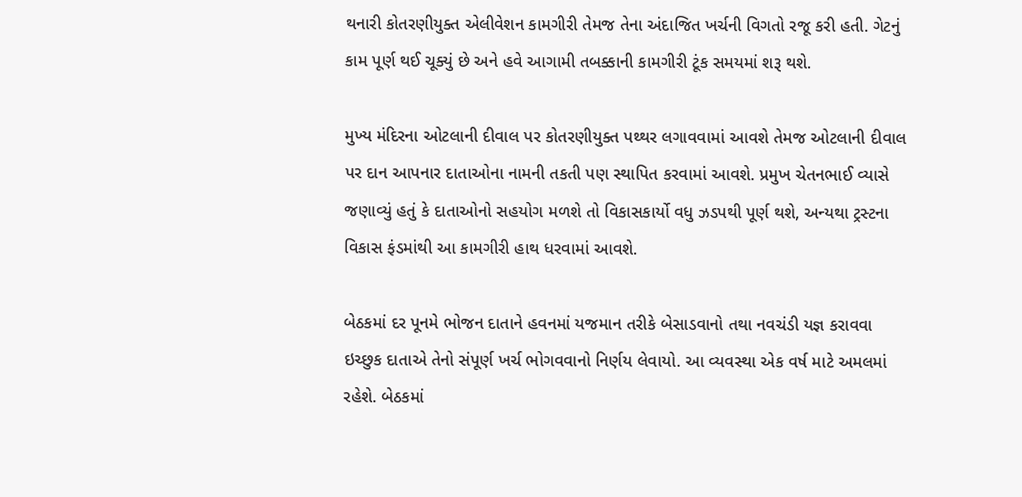થનારી કોતરણીયુક્ત એલીવેશન કામગીરી તેમજ તેના અંદાજિત ખર્ચની વિગતો રજૂ કરી હતી. ગેટનું કામ પૂર્ણ થઈ ચૂક્યું છે અને હવે આગામી તબક્કાની કામગીરી ટૂંક સમયમાં શરૂ થશે.

મુખ્ય મંદિરના ઓટલાની દીવાલ પર કોતરણીયુક્ત પથ્થર લગાવવામાં આવશે તેમજ ઓટલાની દીવાલ પર દાન આપનાર દાતાઓના નામની તકતી પણ સ્થાપિત કરવામાં આવશે. પ્રમુખ ચેતનભાઈ વ્યાસે જણાવ્યું હતું કે દાતાઓનો સહયોગ મળશે તો વિકાસકાર્યો વધુ ઝડપથી પૂર્ણ થશે, અન્યથા ટ્રસ્ટના વિકાસ ફંડમાંથી આ કામગીરી હાથ ધરવામાં આવશે.

બેઠકમાં દર પૂનમે ભોજન દાતાને હવનમાં યજમાન તરીકે બેસાડવાનો તથા નવચંડી યજ્ઞ કરાવવા ઇચ્છુક દાતાએ તેનો સંપૂર્ણ ખર્ચ ભોગવવાનો નિર્ણય લેવાયો. આ વ્યવસ્થા એક વર્ષ માટે અમલમાં રહેશે. બેઠકમાં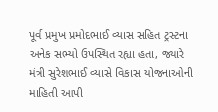પૂર્વ પ્રમુખ પ્રમોદભાઈ વ્યાસ સહિત ટ્રસ્ટના અનેક સભ્યો ઉપસ્થિત રહ્યા હતા, જ્યારે મંત્રી સુરેશભાઈ વ્યાસે વિકાસ યોજનાઓની માહિતી આપી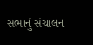સભાનું સંચાલન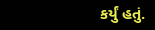કર્યું હતું.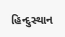હિન્દુસ્થાન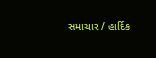સમાચાર / હાર્દિક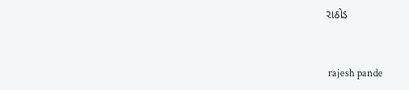રાઠોડ


 rajesh pande